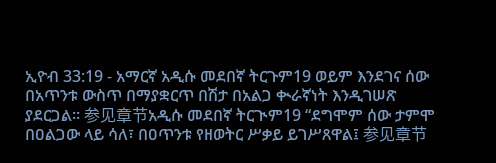ኢዮብ 33:19 - አማርኛ አዲሱ መደበኛ ትርጉም19 ወይም እንደገና ሰው በአጥንቱ ውስጥ በማያቋርጥ በሽታ በአልጋ ቊራኛነት እንዲገሠጽ ያደርጋል። 参见章节አዲሱ መደበኛ ትርጒም19 “ደግሞም ሰው ታምሞ በዐልጋው ላይ ሳለ፣ በዐጥንቱ የዘወትር ሥቃይ ይገሥጸዋል፤ 参见章节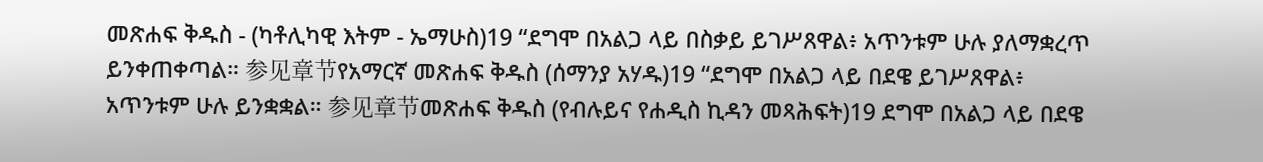መጽሐፍ ቅዱስ - (ካቶሊካዊ እትም - ኤማሁስ)19 “ደግሞ በአልጋ ላይ በስቃይ ይገሥጸዋል፥ አጥንቱም ሁሉ ያለማቋረጥ ይንቀጠቀጣል። 参见章节የአማርኛ መጽሐፍ ቅዱስ (ሰማንያ አሃዱ)19 “ደግሞ በአልጋ ላይ በደዌ ይገሥጸዋል፥ አጥንቱም ሁሉ ይንቋቋል። 参见章节መጽሐፍ ቅዱስ (የብሉይና የሐዲስ ኪዳን መጻሕፍት)19 ደግሞ በአልጋ ላይ በደዌ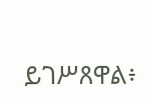ይገሥጸዋል፥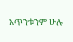አጥንቱንም ሁሉ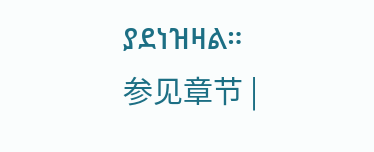ያደነዝዛል። 参见章节 |